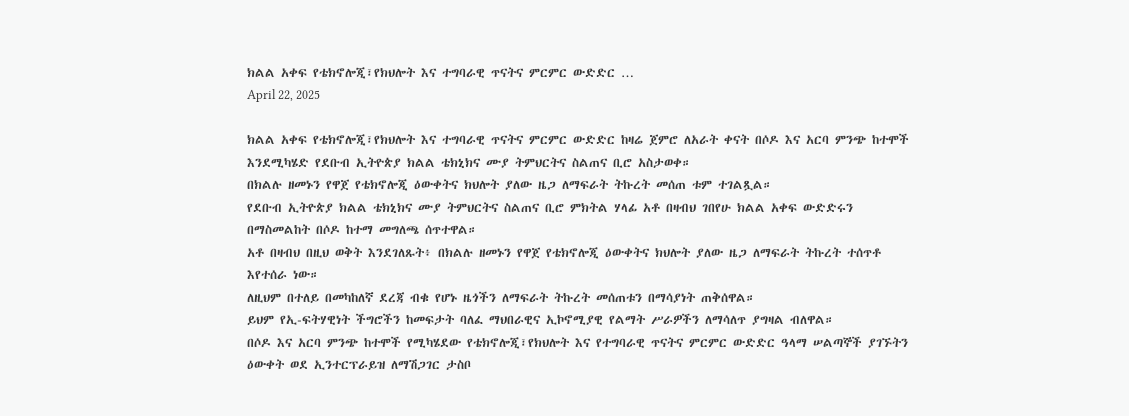ክልል አቀፍ የቴክኖሎጂ፣የክህሎት እና ተግባራዊ ጥናትና ምርምር ውድድር …
April 22, 2025

ክልል አቀፍ የቴክኖሎጂ፣የክህሎት እና ተግባራዊ ጥናትና ምርምር ውድድር ከዛሬ ጀምሮ ለአራት ቀናት በሶዶ እና አርባ ምንጭ ከተሞች እንደሚካሄድ የደቡብ ኢትዮጵያ ክልል ቴክኒክና ሙያ ትምህርትና ስልጠና ቢሮ አስታወቀ።
በክልሉ ዘመኑን የዋጀ የቴክኖሎጂ ዕውቀትና ክህሎት ያለው ዜጋ ለማፍራት ትኩረት መሰጠ ቱም ተገልጿል።
የደቡብ ኢትዮጵያ ክልል ቴክኒክና ሙያ ትምህርትና ስልጠና ቢሮ ምክትል ሃላፊ አቶ በዛብህ ገበየሁ ክልል አቀፍ ውድድሩን በማስመልከት በሶዶ ከተማ መግለጫ ሰጥተዋል።
አቶ በዛብህ በዚህ ወቅት እንደገለጹት፥ በክልሉ ዘመኑን የዋጀ የቴክኖሎጂ ዕውቀትና ክህሎት ያለው ዜጋ ለማፍራት ትኩረት ተሰጥቶ እየተሰራ ነው።
ለዚህም በተለይ በመካከለኛ ደረጃ ብቁ የሆኑ ዜጎችን ለማፍራት ትኩረት መሰጠቱን በማሳያነት ጠቅሰዋል።
ይህም የኢ-ፍትሃዊነት ችግሮችን ከመፍታት ባለፈ ማህበራዊና ኢኮኖሚያዊ የልማት ሥራዎችን ለማሳለጥ ያግዛል ብለዋል።
በሶዶ እና አርባ ምንጭ ከተሞች የሚካሄደው የቴክኖሎጂ፣የክህሎት እና የተግባራዊ ጥናትና ምርምር ውድድር ዓላማ ሠልጣኞች ያገኙትን ዕውቀት ወደ ኢንተርፕራይዝ ለማሽጋገር ታስቦ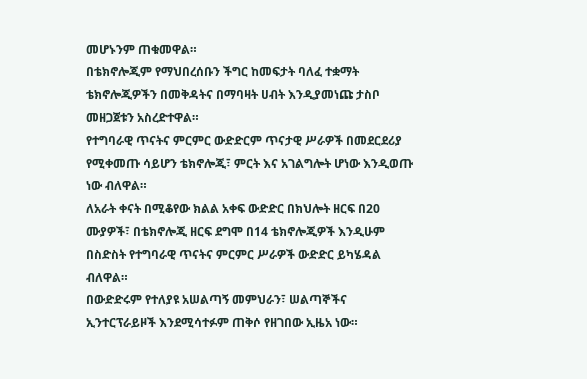መሆኑንም ጠቁመዋል።
በቴክኖሎጂም የማህበረሰቡን ችግር ከመፍታት ባለፈ ተቋማት ቴክኖሎጂዎችን በመቅዳትና በማባዛት ሀብት እንዲያመነጩ ታስቦ መዘጋጀቱን አስረድተዋል።
የተግባራዊ ጥናትና ምርምር ውድድርም ጥናታዊ ሥራዎች በመደርደሪያ የሚቀመጡ ሳይሆን ቴክኖሎጂ፣ ምርት እና አገልግሎት ሆነው እንዲወጡ ነው ብለዋል።
ለአራት ቀናት በሚቆየው ክልል አቀፍ ውድድር በክህሎት ዘርፍ በ20 ሙያዎች፣ በቴክኖሎጂ ዘርፍ ደግሞ በ14 ቴክኖሎጂዎች እንዲሁም በስድስት የተግባራዊ ጥናትና ምርምር ሥራዎች ውድድር ይካሄዳል ብለዋል።
በውድድሩም የተለያዩ አሠልጣኝ መምህራን፣ ሠልጣኞችና ኢንተርፕራይዞች እንደሚሳተፉም ጠቅሶ የዘገበው ኢዜአ ነው።